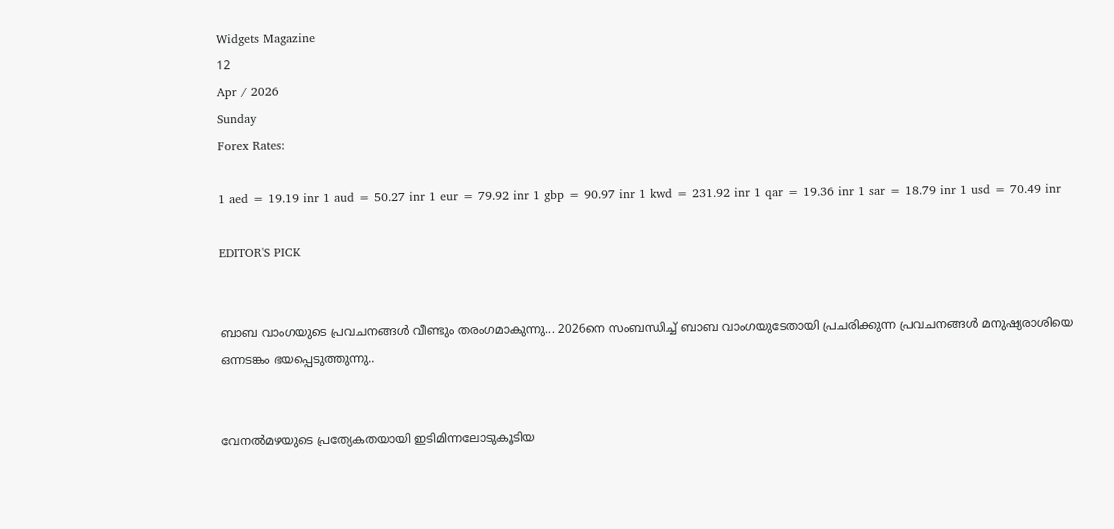Widgets Magazine
12
Apr / 2026
Sunday
Forex Rates:

1 aed = 19.19 inr 1 aud = 50.27 inr 1 eur = 79.92 inr 1 gbp = 90.97 inr 1 kwd = 231.92 inr 1 qar = 19.36 inr 1 sar = 18.79 inr 1 usd = 70.49 inr

EDITOR'S PICK


ബാബ വാംഗയുടെ പ്രവചനങ്ങൾ വീണ്ടും തരംഗമാകുന്നു... 2026നെ സംബന്ധിച്ച് ബാബ വാംഗയുടേതായി പ്രചരിക്കുന്ന പ്രവചനങ്ങൾ മനുഷ്യരാശിയെ ഒന്നടങ്കം ഭയപ്പെടുത്തുന്നു..


വേനൽമഴയുടെ പ്രത്യേകതയായി ഇടിമിന്നലോടുകൂടിയ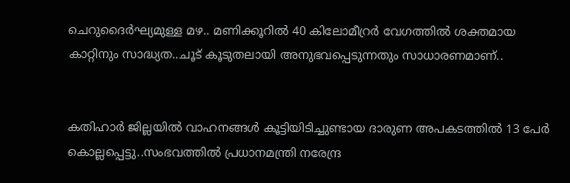ചെറുദൈർഘ്യമുള്ള മഴ.. മണിക്കൂറിൽ 40 കിലോമീറ്രർ വേഗത്തിൽ ശക്തമായ കാറ്റിനും സാദ്ധ്യത..ചൂട് കൂടുതലായി അനുഭവപ്പെടുന്നതും സാധാരണമാണ്..


കതിഹാർ ജില്ലയിൽ വാഹനങ്ങൾ കൂട്ടിയിടിച്ചുണ്ടായ ദാരുണ അപകടത്തിൽ 13 പേർ കൊല്ലപ്പെട്ടു..സംഭവത്തിൽ പ്രധാനമന്ത്രി നരേന്ദ്ര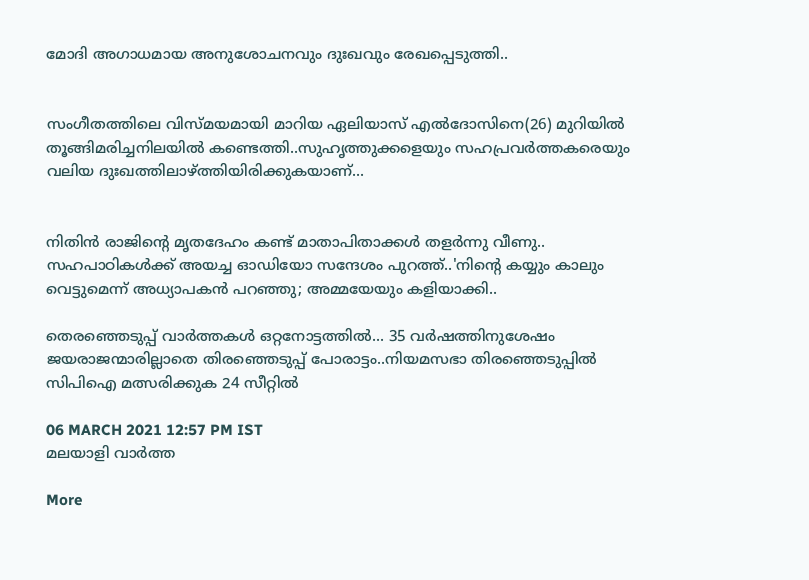മോദി അഗാധമായ അനുശോചനവും ദുഃഖവും രേഖപ്പെടുത്തി..


സംഗീതത്തിലെ വിസ്മയമായി മാറിയ ഏലിയാസ് എൽദോസിനെ(26) മുറിയിൽ തൂങ്ങിമരിച്ചനിലയിൽ കണ്ടെത്തി..സുഹൃത്തുക്കളെയും സഹപ്രവർത്തകരെയും വലിയ ദുഃഖത്തിലാഴ്ത്തിയിരിക്കുകയാണ്...


നിതിൻ രാജിന്റെ മൃതദേഹം കണ്ട് മാതാപിതാക്കൾ തളർന്നു വീണു.. സഹപാഠികള്‍ക്ക് അയച്ച ഓഡിയോ സന്ദേശം പുറത്ത്..'നിന്റെ കയ്യും കാലും വെട്ടുമെന്ന് അധ്യാപകന്‍ പറഞ്ഞു; അമ്മയേയും കളിയാക്കി..

തെരഞ്ഞെടുപ്പ് വാർത്തകൾ ഒറ്റനോട്ടത്തിൽ... 35 വര്‍ഷത്തിനുശേഷം ജയരാജന്മാരില്ലാതെ തിരഞ്ഞെടുപ്പ് പോരാട്ടം..നിയമസഭാ തിരഞ്ഞെടുപ്പില്‍ സിപിഐ മത്സരിക്കുക 24 സീറ്റില്‍

06 MARCH 2021 12:57 PM IST
മലയാളി വാര്‍ത്ത

More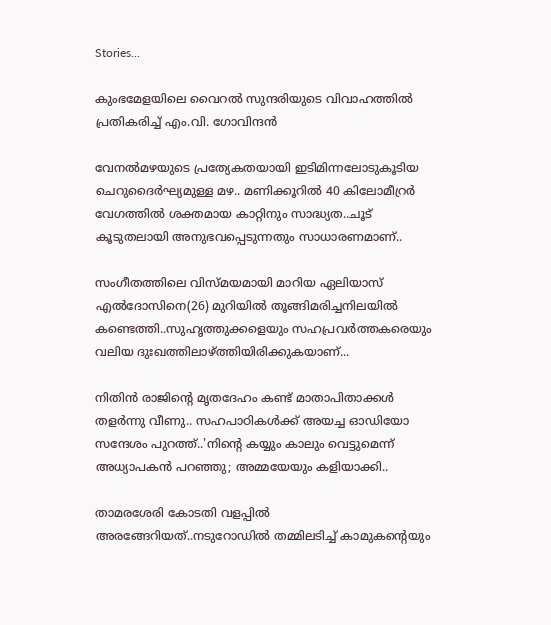Stories...

കുംഭമേളയിലെ വൈറല്‍ സുന്ദരിയുടെ വിവാഹത്തില്‍ പ്രതികരിച്ച് എം.വി. ഗോവിന്ദന്‍

വേനൽമഴയുടെ പ്രത്യേകതയായി ഇടിമിന്നലോടുകൂടിയ ചെറുദൈർഘ്യമുള്ള മഴ.. മണിക്കൂറിൽ 40 കിലോമീറ്രർ വേഗത്തിൽ ശക്തമായ കാറ്റിനും സാദ്ധ്യത..ചൂട് കൂടുതലായി അനുഭവപ്പെടുന്നതും സാധാരണമാണ്..

സംഗീതത്തിലെ വിസ്മയമായി മാറിയ ഏലിയാസ് എൽദോസിനെ(26) മുറിയിൽ തൂങ്ങിമരിച്ചനിലയിൽ കണ്ടെത്തി..സുഹൃത്തുക്കളെയും സഹപ്രവർത്തകരെയും വലിയ ദുഃഖത്തിലാഴ്ത്തിയിരിക്കുകയാണ്...

നിതിൻ രാജിന്റെ മൃതദേഹം കണ്ട് മാതാപിതാക്കൾ തളർന്നു വീണു.. സഹപാഠികള്‍ക്ക് അയച്ച ഓഡിയോ സന്ദേശം പുറത്ത്..'നിന്റെ കയ്യും കാലും വെട്ടുമെന്ന് അധ്യാപകന്‍ പറഞ്ഞു; അമ്മയേയും കളിയാക്കി..

താമരശേരി കോടതി വളപ്പിൽ അരങ്ങേറിയത്..നടുറോഡില്‍ തമ്മിലടിച്ച് കാമുകന്‍റെയും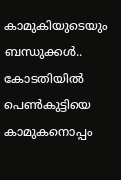കാമുകിയുടെയും ബന്ധുക്കള്‍.. കോടതിയില്‍ പെണ്‍കുട്ടിയെ കാമുകനൊപ്പം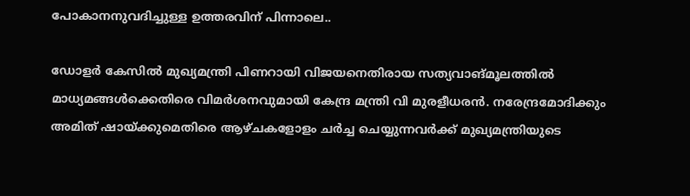പോകാനനുവദിച്ചുള്ള ഉത്തരവിന് പിന്നാലെ..

ഡോളര്‍ കേസില്‍ മുഖ്യമന്ത്രി പിണറായി വിജയനെതിരായ സത്യവാങ്മൂലത്തില്‍ മാധ്യമങ്ങള്‍ക്കെതിരെ വിമര്‍ശനവുമായി കേന്ദ്ര മന്ത്രി വി മുരളീധരന്‍. നരേന്ദ്രമോദിക്കും അമിത് ഷായ്ക്കുമെതിരെ ആഴ്ചകളോളം ചര്‍ച്ച ചെയ്യുന്നവര്‍ക്ക് മുഖ്യമന്ത്രിയുടെ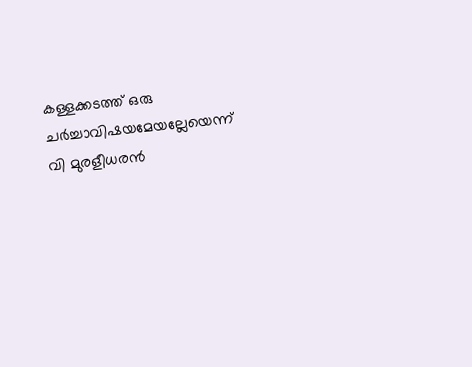കള്ളക്കടത്ത് ഒരു ചര്‍ച്ചാവിഷയമേയല്ലേയെന്ന് വി മുരളീധരന്‍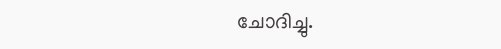ചോദിച്ചു.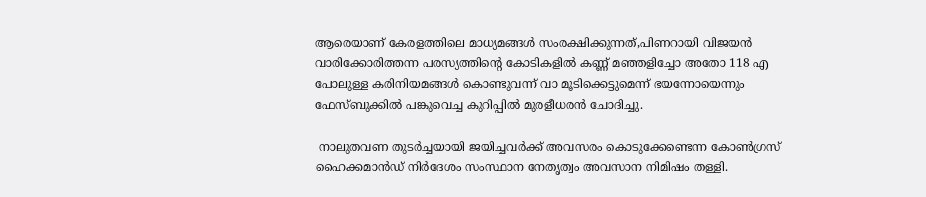ആരെയാണ് കേരളത്തിലെ മാധ്യമങ്ങള്‍ സംരക്ഷിക്കുന്നത്,പിണറായി വിജയന്‍ വാരിക്കോരിത്തന്ന പരസ്യത്തിന്റെ കോടികളില്‍ കണ്ണ് മഞ്ഞളിച്ചോ അതോ 118 എ പോലുള്ള കരിനിയമങ്ങള്‍ കൊണ്ടുവന്ന് വാ മൂടിക്കെട്ടുമെന്ന് ഭയന്നോയെന്നും ഫേസ്ബുക്കില്‍ പങ്കുവെച്ച കുറിപ്പില്‍ മുരളീധരന്‍ ചോദിച്ചു.

 നാലുതവണ തുടര്‍ച്ചയായി ജയിച്ചവര്‍ക്ക് അവസരം കൊടുക്കേണ്ടെന്ന കോണ്‍ഗ്രസ് ഹൈക്കമാന്‍ഡ് നിര്‍ദേശം സംസ്ഥാന നേതൃത്വം അവസാന നിമിഷം തള്ളി.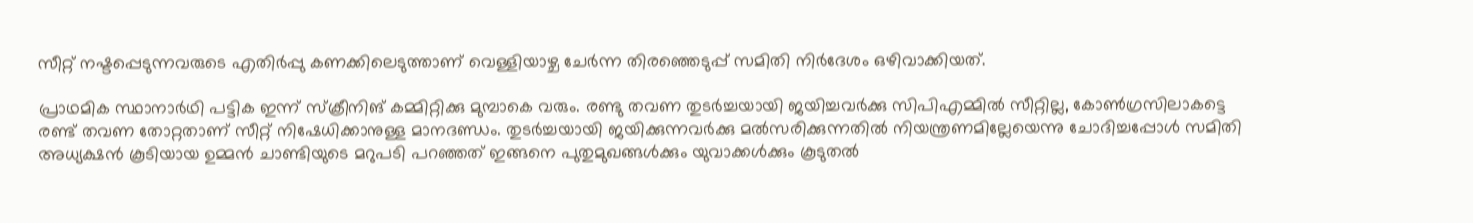സീറ്റ് നഷ്ടപ്പെടുന്നവരുടെ എതിര്‍പ്പു കണക്കിലെടുത്താണ് വെള്ളിയാഴ്ച ചേര്‍ന്ന തിരഞ്ഞെടുപ്പ് സമിതി നിര്‍ദേശം ഒഴിവാക്കിയത്.

പ്രാഥമിക സ്ഥാനാര്‍ഥി പട്ടിക ഇന്ന് സ്‌ക്രീനിങ് കമ്മിറ്റിക്കു മുമ്പാകെ വരും. രണ്ടു തവണ തുടര്‍ച്ചയായി ജയിച്ചവര്‍ക്കു സിപിഎമ്മില്‍ സീറ്റില്ല, കോണ്‍ഗ്രസിലാകട്ടെ രണ്ട് തവണ തോറ്റതാണ് സീറ്റ് നിഷേധിക്കാനുള്ള മാനദണ്ഡം. തുടര്‍ച്ചയായി ജയിക്കുന്നവര്‍ക്കു മല്‍സരിക്കുന്നതില്‍ നിയന്ത്രണമില്ലേയെന്നു ചോദിച്ചപ്പോള്‍ സമിതി അധ്യക്ഷന്‍ കൂടിയായ ഉമ്മന്‍ ചാണ്ടിയുടെ മറുപടി പറഞ്ഞത് ഇങ്ങനെ പുതുമുഖങ്ങള്‍ക്കും യുവാക്കള്‍ക്കും കൂടുതല്‍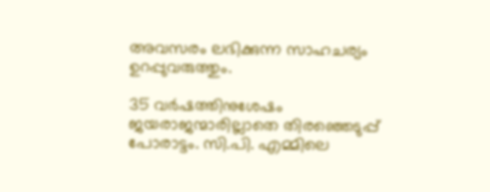അവസരം ലഭിക്കുന്ന സാഹചര്യം ഉറപ്പുവരുത്തും.

35 വര്‍ഷത്തിനുശേഷം ജയരാജന്മാരില്ലാതെ തിരഞ്ഞെടുപ്പ് പോരാട്ടം. സി.പി. എമ്മിലെ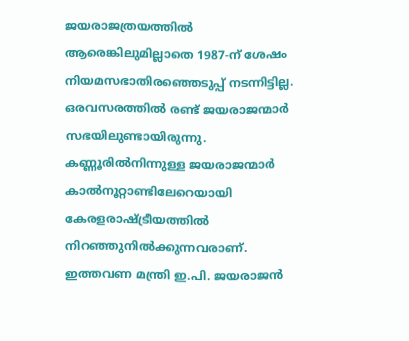ജയരാജത്രയത്തില്‍ ആരെങ്കിലുമില്ലാതെ 1987-ന് ശേഷം നിയമസഭാതിരഞ്ഞെടുപ്പ് നടന്നിട്ടില്ല. ഒരവസരത്തില്‍ രണ്ട് ജയരാജന്മാര്‍ സഭയിലുണ്ടായിരുന്നു. കണ്ണൂരില്‍നിന്നുള്ള ജയരാജന്മാര്‍ കാല്‍നൂറ്റാണ്ടിലേറെയായി കേരളരാഷ്ട്രീയത്തില്‍ നിറഞ്ഞുനില്‍ക്കുന്നവരാണ്. ഇത്തവണ മന്ത്രി ഇ.പി. ജയരാജന്‍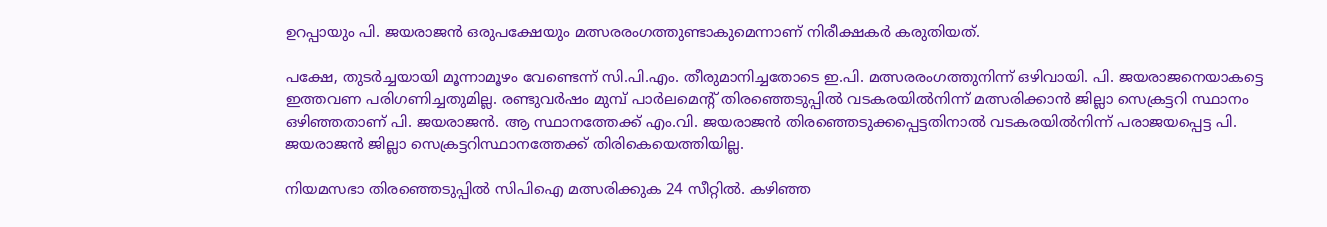ഉറപ്പായും പി. ജയരാജന്‍ ഒരുപക്ഷേയും മത്സരരംഗത്തുണ്ടാകുമെന്നാണ് നിരീക്ഷകര്‍ കരുതിയത്.

പക്ഷേ, തുടര്‍ച്ചയായി മൂന്നാമൂഴം വേണ്ടെന്ന് സി.പി.എം. തീരുമാനിച്ചതോടെ ഇ.പി. മത്സരരംഗത്തുനിന്ന് ഒഴിവായി. പി. ജയരാജനെയാകട്ടെ ഇത്തവണ പരിഗണിച്ചതുമില്ല. രണ്ടുവര്‍ഷം മുമ്പ് പാര്‍ലമെന്റ് തിരഞ്ഞെടുപ്പില്‍ വടകരയില്‍നിന്ന് മത്സരിക്കാന്‍ ജില്ലാ സെക്രട്ടറി സ്ഥാനം ഒഴിഞ്ഞതാണ് പി. ജയരാജന്‍. ആ സ്ഥാനത്തേക്ക് എം.വി. ജയരാജന്‍ തിരഞ്ഞെടുക്കപ്പെട്ടതിനാല്‍ വടകരയില്‍നിന്ന് പരാജയപ്പെട്ട പി. ജയരാജന്‍ ജില്ലാ സെക്രട്ടറിസ്ഥാനത്തേക്ക് തിരികെയെത്തിയില്ല.

നിയമസഭാ തിരഞ്ഞെടുപ്പില്‍ സിപിഐ മത്സരിക്കുക 24 സീറ്റില്‍. കഴിഞ്ഞ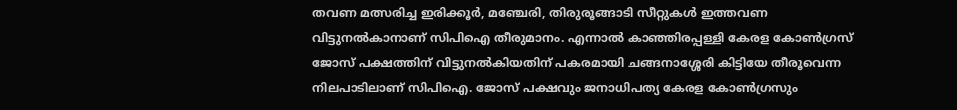തവണ മത്സരിച്ച ഇരിക്കൂര്‍, മഞ്ചേരി, തിരുരൂങ്ങാടി സീറ്റുകള്‍ ഇത്തവണ വിട്ടുനല്‍കാനാണ് സിപിഐ തീരുമാനം. എന്നാല്‍ കാഞ്ഞിരപ്പള്ളി കേരള കോണ്‍ഗ്രസ് ജോസ് പക്ഷത്തിന് വിട്ടുനല്‍കിയതിന് പകരമായി ചങ്ങനാശ്ശേരി കിട്ടിയേ തീരൂവെന്ന നിലപാടിലാണ് സിപിഐ. ജോസ് പക്ഷവും ജനാധിപത്യ കേരള കോണ്‍ഗ്രസും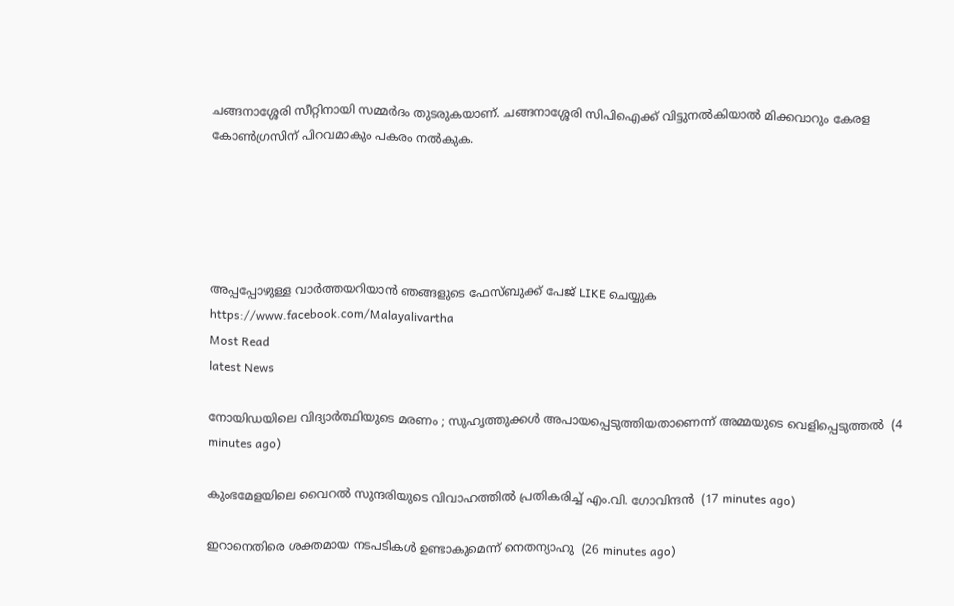ചങ്ങനാശ്ശേരി സീറ്റിനായി സമ്മര്‍ദം തുടരുകയാണ്. ചങ്ങനാശ്ശേരി സിപിഐക്ക് വിട്ടുനല്‍കിയാല്‍ മിക്കവാറും കേരള കോണ്‍ഗ്രസിന് പിറവമാകും പകരം നല്‍കുക.





അപ്പപ്പോഴുള്ള വാര്‍ത്തയറിയാന്‍ ഞങ്ങളുടെ ഫേസ്‌ബുക്ക്‌ പേജ് LIKE ചെയ്യുക
https://www.facebook.com/Malayalivartha
Most Read
latest News

നോയിഡയിലെ വിദ്യാര്‍ത്ഥിയുടെ മരണം ; സുഹൃത്തുക്കള്‍ അപായപ്പെടുത്തിയതാണെന്ന് അമ്മയുടെ വെളിപ്പെടുത്തല്‍  (4 minutes ago)

കുംഭമേളയിലെ വൈറല്‍ സുന്ദരിയുടെ വിവാഹത്തില്‍ പ്രതികരിച്ച് എം.വി. ഗോവിന്ദന്‍  (17 minutes ago)

ഇറാനെതിരെ ശക്തമായ നടപടികള്‍ ഉണ്ടാകുമെന്ന് നെതന്യാഹു  (26 minutes ago)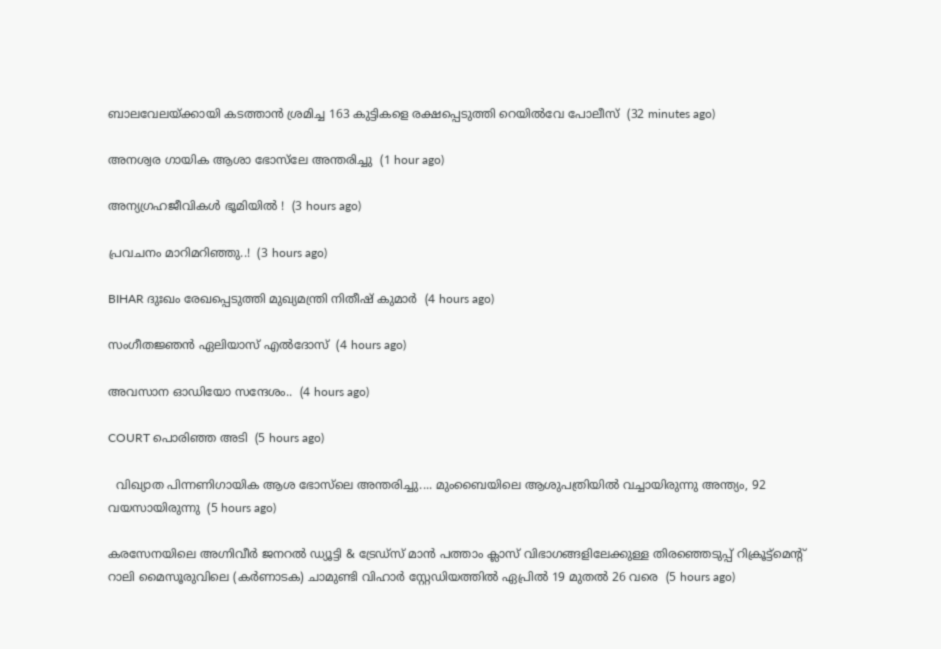ബാലവേലയ്ക്കായി കടത്താന്‍ ശ്രമിച്ച 163 കുട്ടികളെ രക്ഷപ്പെടുത്തി റെയില്‍വേ പോലീസ്  (32 minutes ago)

അനശ്വര ഗായിക ആശാ ഭോസ്‌ലേ അന്തരിച്ചു  (1 hour ago)

അന്യഗ്രഹജീവികൾ ഭൂമിയിൽ !  (3 hours ago)

പ്രവചനം മാറിമറിഞ്ഞു..!  (3 hours ago)

BIHAR ദുഃഖം രേഖപ്പെടുത്തി മുഖ്യമന്ത്രി നിതീഷ് കുമാർ  (4 hours ago)

സംഗീതജ്ഞൻ ഏലിയാസ് എൽദോസ്  (4 hours ago)

അവസാന ഓഡിയോ സന്ദേശം..  (4 hours ago)

COURT പൊരിഞ്ഞ അടി  (5 hours ago)

  വിഖ്യാത പിന്നണിഗായിക ആശ ഭോസ്‌ലെ അന്തരിച്ചു.... മുംബൈയിലെ ആശുപത്രിയിൽ വച്ചായിരുന്നു അന്ത്യം, 92 വയസായിരുന്നു  (5 hours ago)

കരസേനയിലെ അഗ്നിവീർ ജനറൽ ഡ്യൂട്ടി & ട്രേഡ്സ് മാൻ പത്താം ക്ലാസ് വിഭാഗങ്ങളിലേക്കുള്ള തിരഞ്ഞെടുപ്പ് റിക്രൂട്ട്മെന്റ് റാലി മൈസൂരുവിലെ (കർണാടക) ചാമുണ്ടി വിഹാർ സ്റ്റേഡിയത്തിൽ ഏപ്രിൽ 19 മുതൽ 26 വരെ  (5 hours ago)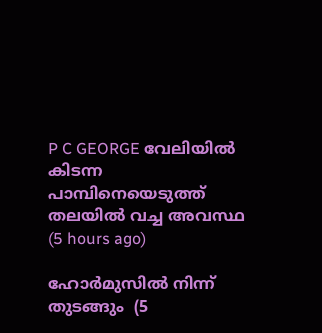P C GEORGE വേലിയിൽ കിടന്ന പാമ്പിനെയെടുത്ത് തലയിൽ വച്ച അവസ്ഥ  (5 hours ago)

ഹോർമുസിൽ നിന്ന് തുടങ്ങും  (5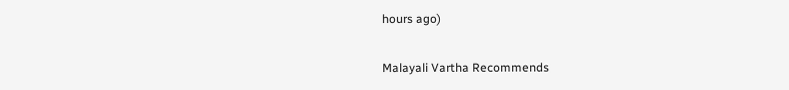hours ago)

Malayali Vartha Recommends